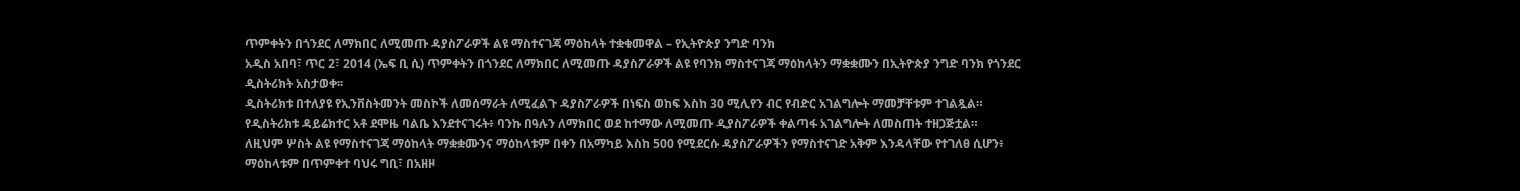ጥምቀትን በጎንደር ለማክበር ለሚመጡ ዳያስፖራዎች ልዩ ማስተናገጃ ማዕከላት ተቋቁመዋል – የኢትዮጵያ ንግድ ባንክ
አዲስ አበባ፣ ጥር 2፣ 2014 (ኤፍ ቢ ሲ) ጥምቀትን በጎንደር ለማክበር ለሚመጡ ዳያስፖራዎች ልዩ የባንክ ማስተናገጃ ማዕከላትን ማቋቋሙን በኢትዮጵያ ንግድ ባንክ የጎንደር ዲስትሪክት አስታወቀ፡፡
ዲስትሪክቱ በተለያዩ የኢንቨስትመንት መስኮች ለመሰማራት ለሚፈልጉ ዳያስፖራዎች በነፍስ ወከፍ እስከ 30 ሚሊየን ብር የብድር አገልግሎት ማመቻቸቱም ተገልጿል።
የዲስትሪክቱ ዳይሬክተር አቶ ደሞዜ ባልቤ እንደተናገሩት፥ ባንኩ በዓሉን ለማክበር ወደ ከተማው ለሚመጡ ዲያስፖራዎች ቀልጣፋ አገልግሎት ለመስጠት ተዘጋጅቷል።
ለዚህም ሦስት ልዩ የማስተናገጃ ማዕከላት ማቋቋሙንና ማዕከላቱም በቀን በአማካይ እስከ 500 የሚደርሱ ዳያስፖራዎችን የማስተናገድ አቅም እንዳላቸው የተገለፀ ሲሆን፥ ማዕከላቱም በጥምቀተ ባህሩ ግቢ፣ በአዘዞ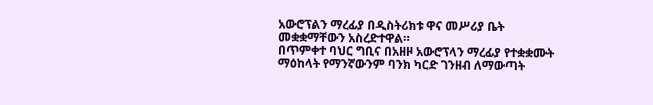አውሮፕልን ማረፊያ በዲስትሪክቱ ዋና መሥሪያ ቤት መቋቋማቸውን አስረድተዋል።
በጥምቀተ ባህር ግቢና በአዘዞ አውሮፕላን ማረፊያ የተቋቋሙት ማዕከላት የማንኛውንም ባንክ ካርድ ገንዘብ ለማውጣት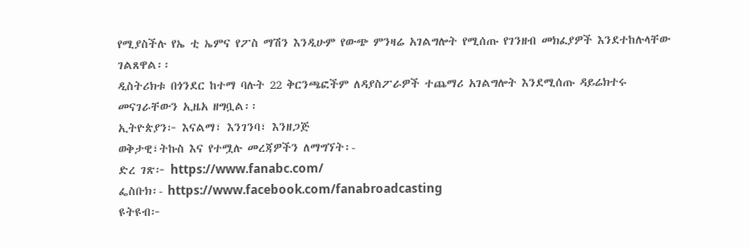የሚያስችሉ የኤ ቲ ኤምና የፖስ ማሽን እንዲሁም የውጭ ምንዛሬ አገልግሎት የሚሰጡ የገንዘብ መክፈያዎች እንደተከሉላቸው ገልጸዋል፡፡
ዲስትሪክቱ በጎንደር ከተማ ባሉት 22 ቅርንጫፎችም ለዳያስፖራዎች ተጨማሪ አገልግሎት እንደሚሰጡ ዳይሬክተሩ መናገራቸውን ኢዜአ ዘግቧል፡፡
ኢትዮጵያን፦ እናልማ፣ እንገንባ፣ እንዘጋጅ
ወቅታዊ፣ትኩስ እና የተሟሉ መረጃዎችን ለማግኘት፡-
ድረ ገጽ፦ https://www.fanabc.com/
ፌስቡክ፡- https://www.facebook.com/fanabroadcasting
ዩትዩብ፦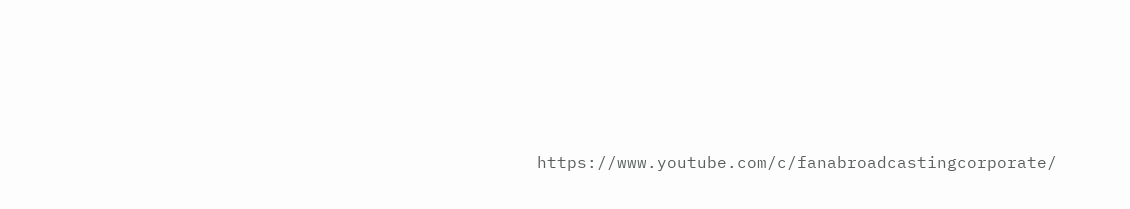https://www.youtube.com/c/fanabroadcastingcorporate/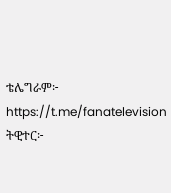ቴሌግራም፦ https://t.me/fanatelevision
ትዊተር፦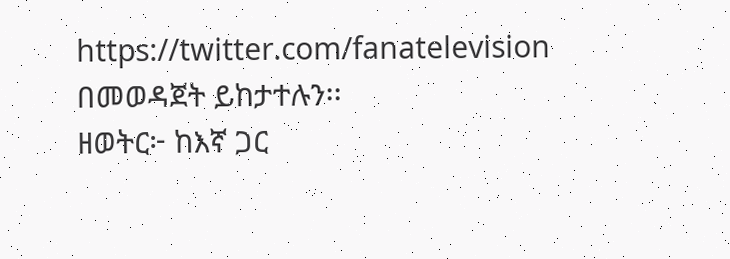https://twitter.com/fanatelevision በመወዳጀት ይከታተሉን፡፡
ዘወትር፦ ከእኛ ጋር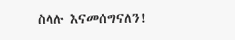ስላሉ እናመሰግናለን!